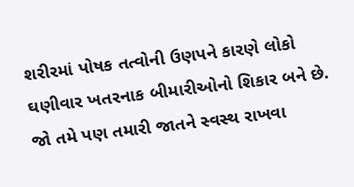શરીરમાં પોષક તત્વોની ઉણપને કારણે લોકો ઘણીવાર ખતરનાક બીમારીઓનો શિકાર બને છે. જો તમે પણ તમારી જાતને સ્વસ્થ રાખવા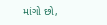માંગો છો,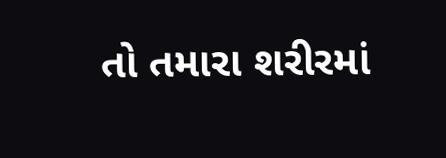તો તમારા શરીરમાં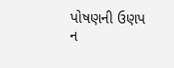પોષણની ઉણપ ન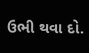ઉભી થવા દો.